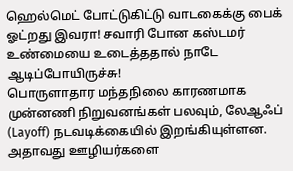ஹெல்மெட் போட்டுகிட்டு வாடகைக்கு பைக் ஓட்றது இவரா! சவாரி போன கஸ்டமர் உண்மையை உடைத்ததால் நாடே ஆடிப்போயிருச்சு!
பொருளாதார மந்தநிலை காரணமாக முன்னணி நிறுவனங்கள் பலவும், லேஆஃப் (Layoff) நடவடிக்கையில் இறங்கியுள்ளன. அதாவது ஊழியர்களை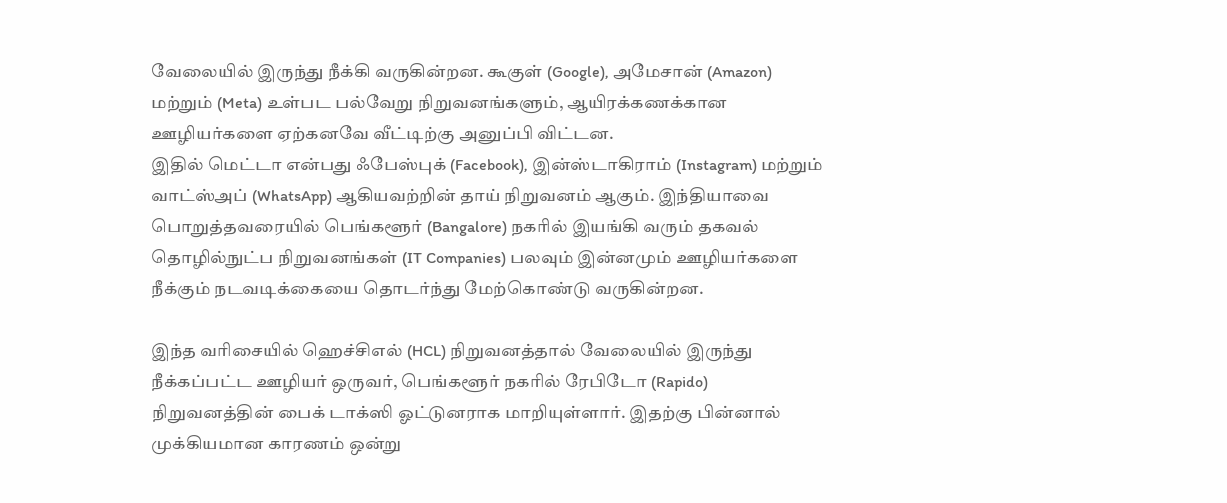வேலையில் இருந்து நீக்கி வருகின்றன. கூகுள் (Google), அமேசான் (Amazon) மற்றும் (Meta) உள்பட பல்வேறு நிறுவனங்களும், ஆயிரக்கணக்கான ஊழியர்களை ஏற்கனவே வீட்டிற்கு அனுப்பி விட்டன.
இதில் மெட்டா என்பது ஃபேஸ்புக் (Facebook), இன்ஸ்டாகிராம் (Instagram) மற்றும் வாட்ஸ்அப் (WhatsApp) ஆகியவற்றின் தாய் நிறுவனம் ஆகும். இந்தியாவை பொறுத்தவரையில் பெங்களூர் (Bangalore) நகரில் இயங்கி வரும் தகவல் தொழில்நுட்ப நிறுவனங்கள் (IT Companies) பலவும் இன்னமும் ஊழியர்களை நீக்கும் நடவடிக்கையை தொடர்ந்து மேற்கொண்டு வருகின்றன.

இந்த வரிசையில் ஹெச்சிஎல் (HCL) நிறுவனத்தால் வேலையில் இருந்து நீக்கப்பட்ட ஊழியர் ஒருவர், பெங்களூர் நகரில் ரேபிடோ (Rapido) நிறுவனத்தின் பைக் டாக்ஸி ஓட்டுனராக மாறியுள்ளார். இதற்கு பின்னால் முக்கியமான காரணம் ஒன்று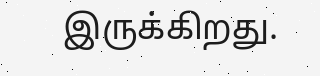இருக்கிறது.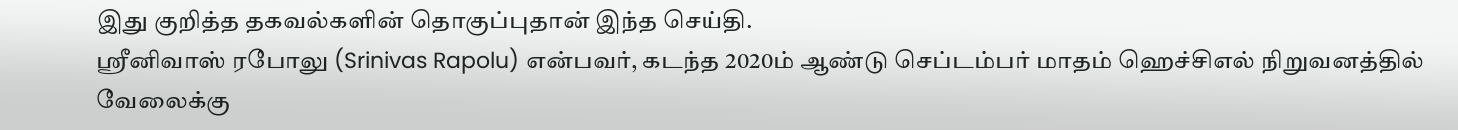இது குறித்த தகவல்களின் தொகுப்புதான் இந்த செய்தி.
ஸ்ரீனிவாஸ் ரபோலு (Srinivas Rapolu) என்பவர், கடந்த 2020ம் ஆண்டு செப்டம்பர் மாதம் ஹெச்சிஎல் நிறுவனத்தில் வேலைக்கு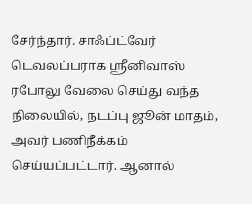சேர்ந்தார். சாஃப்ட்வேர் டெவலப்பராக ஸ்ரீனிவாஸ் ரபோலு வேலை செய்து வந்த நிலையில், நடப்பு ஜூன் மாதம், அவர் பணிநீக்கம் செய்யப்பட்டார். ஆனால்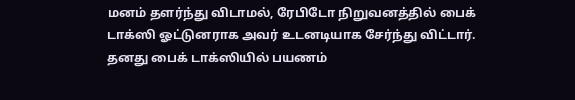மனம் தளர்ந்து விடாமல், ரேபிடோ நிறுவனத்தில் பைக் டாக்ஸி ஓட்டுனராக அவர் உடனடியாக சேர்ந்து விட்டார்.
தனது பைக் டாக்ஸியில் பயணம்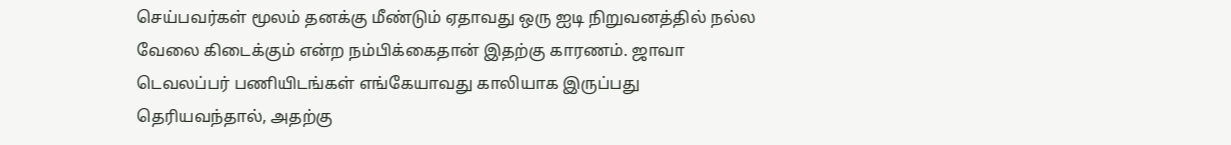செய்பவர்கள் மூலம் தனக்கு மீண்டும் ஏதாவது ஒரு ஐடி நிறுவனத்தில் நல்ல வேலை கிடைக்கும் என்ற நம்பிக்கைதான் இதற்கு காரணம். ஜாவா டெவலப்பர் பணியிடங்கள் எங்கேயாவது காலியாக இருப்பது தெரியவந்தால், அதற்கு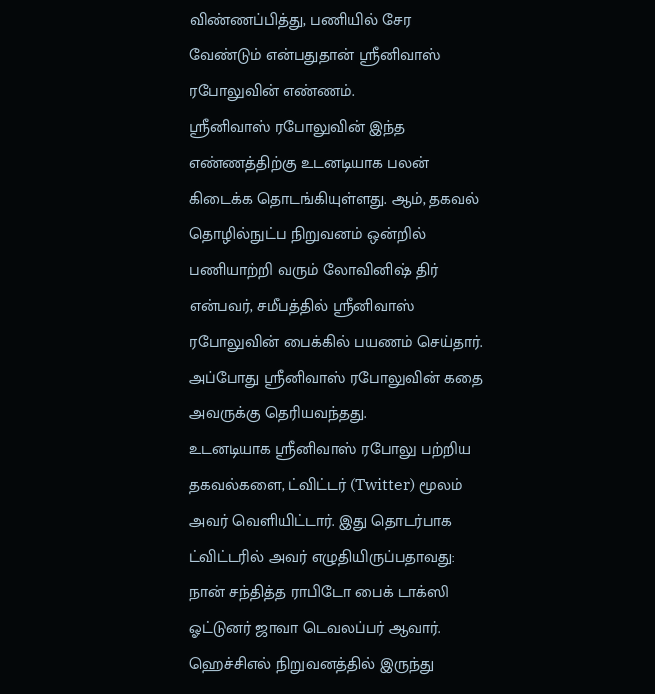விண்ணப்பித்து, பணியில் சேர வேண்டும் என்பதுதான் ஸ்ரீனிவாஸ் ரபோலுவின் எண்ணம்.
ஸ்ரீனிவாஸ் ரபோலுவின் இந்த எண்ணத்திற்கு உடனடியாக பலன் கிடைக்க தொடங்கியுள்ளது. ஆம், தகவல் தொழில்நுட்ப நிறுவனம் ஒன்றில் பணியாற்றி வரும் லோவினிஷ் திர் என்பவர், சமீபத்தில் ஸ்ரீனிவாஸ் ரபோலுவின் பைக்கில் பயணம் செய்தார். அப்போது ஸ்ரீனிவாஸ் ரபோலுவின் கதை அவருக்கு தெரியவந்தது.
உடனடியாக ஸ்ரீனிவாஸ் ரபோலு பற்றிய தகவல்களை, ட்விட்டர் (Twitter) மூலம் அவர் வெளியிட்டார். இது தொடர்பாக ட்விட்டரில் அவர் எழுதியிருப்பதாவது: நான் சந்தித்த ராபிடோ பைக் டாக்ஸி ஓட்டுனர் ஜாவா டெவலப்பர் ஆவார். ஹெச்சிஎல் நிறுவனத்தில் இருந்து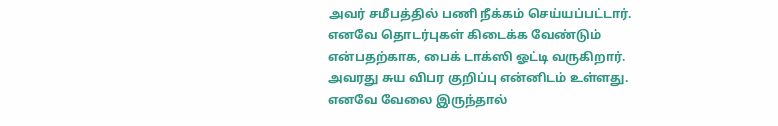அவர் சமீபத்தில் பணி நீக்கம் செய்யப்பட்டார். எனவே தொடர்புகள் கிடைக்க வேண்டும் என்பதற்காக, பைக் டாக்ஸி ஓட்டி வருகிறார்.
அவரது சுய விபர குறிப்பு என்னிடம் உள்ளது. எனவே வேலை இருந்தால்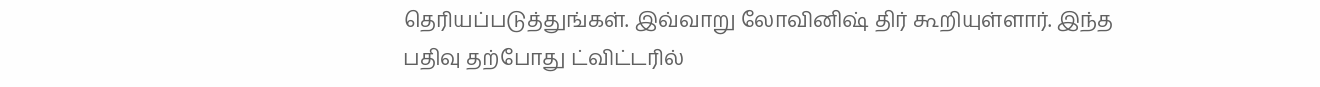தெரியப்படுத்துங்கள். இவ்வாறு லோவினிஷ் திர் கூறியுள்ளார். இந்த பதிவு தற்போது ட்விட்டரில்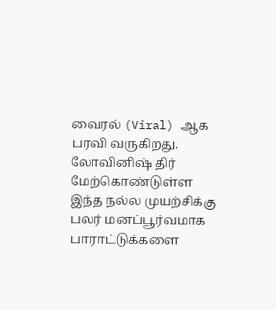வைரல் (Viral) ஆக பரவி வருகிறது. லோவினிஷ் திர் மேற்கொண்டுள்ள இந்த நல்ல முயற்சிக்கு பலர் மனப்பூர்வமாக பாராட்டுக்களை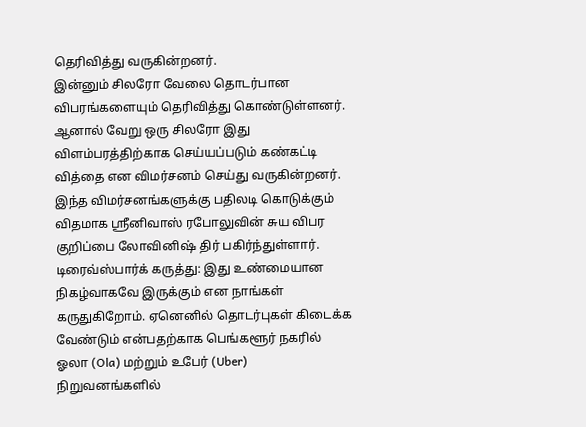தெரிவித்து வருகின்றனர்.
இன்னும் சிலரோ வேலை தொடர்பான விபரங்களையும் தெரிவித்து கொண்டுள்ளனர். ஆனால் வேறு ஒரு சிலரோ இது விளம்பரத்திற்காக செய்யப்படும் கண்கட்டி வித்தை என விமர்சனம் செய்து வருகின்றனர். இந்த விமர்சனங்களுக்கு பதிலடி கொடுக்கும் விதமாக ஸ்ரீனிவாஸ் ரபோலுவின் சுய விபர குறிப்பை லோவினிஷ் திர் பகிர்ந்துள்ளார்.
டிரைவ்ஸ்பார்க் கருத்து: இது உண்மையான நிகழ்வாகவே இருக்கும் என நாங்கள் கருதுகிறோம். ஏனெனில் தொடர்புகள் கிடைக்க வேண்டும் என்பதற்காக பெங்களூர் நகரில் ஓலா (Ola) மற்றும் உபேர் (Uber) நிறுவனங்களில்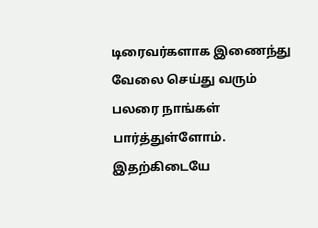டிரைவர்களாக இணைந்து வேலை செய்து வரும் பலரை நாங்கள் பார்த்துள்ளோம்.
இதற்கிடையே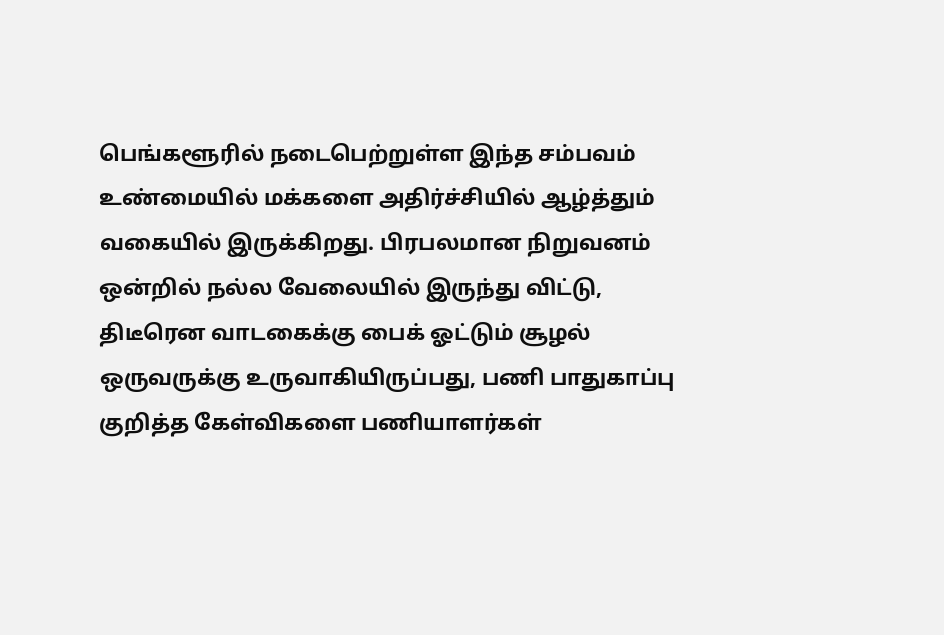பெங்களூரில் நடைபெற்றுள்ள இந்த சம்பவம் உண்மையில் மக்களை அதிர்ச்சியில் ஆழ்த்தும் வகையில் இருக்கிறது. பிரபலமான நிறுவனம் ஒன்றில் நல்ல வேலையில் இருந்து விட்டு, திடீரென வாடகைக்கு பைக் ஓட்டும் சூழல் ஒருவருக்கு உருவாகியிருப்பது, பணி பாதுகாப்பு குறித்த கேள்விகளை பணியாளர்கள்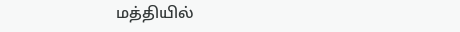மத்தியில்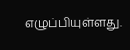எழுப்பியுள்ளது.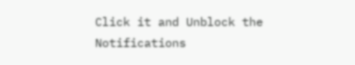Click it and Unblock the Notifications